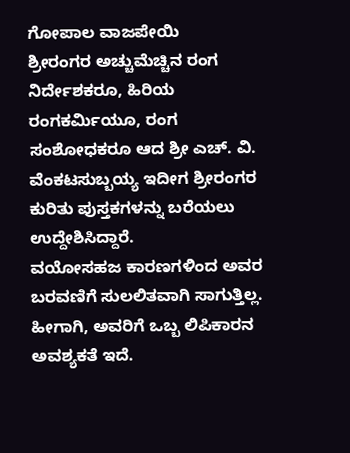ಗೋಪಾಲ ವಾಜಪೇಯಿ
ಶ್ರೀರಂಗರ ಅಚ್ಚುಮೆಚ್ಚಿನ ರಂಗ ನಿರ್ದೇಶಕರೂ, ಹಿರಿಯ ರಂಗಕರ್ಮಿಯೂ, ರಂಗ ಸಂಶೋಧಕರೂ ಆದ ಶ್ರೀ ಎಚ್. ವಿ. ವೆಂಕಟಸುಬ್ಬಯ್ಯ ಇದೀಗ ಶ್ರೀರಂಗರ ಕುರಿತು ಪುಸ್ತಕಗಳನ್ನು ಬರೆಯಲು ಉದ್ದೇಶಿಸಿದ್ದಾರೆ.
ವಯೋಸಹಜ ಕಾರಣಗಳಿಂದ ಅವರ ಬರವಣಿಗೆ ಸುಲಲಿತವಾಗಿ ಸಾಗುತ್ತಿಲ್ಲ.
ಹೀಗಾಗಿ, ಅವರಿಗೆ ಒಬ್ಬ ಲಿಪಿಕಾರನ ಅವಶ್ಯಕತೆ ಇದೆ.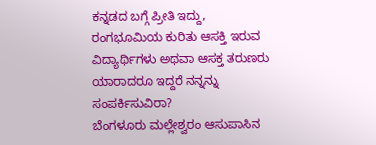ಕನ್ನಡದ ಬಗ್ಗೆ ಪ್ರೀತಿ ಇದ್ದು, ರಂಗಭೂಮಿಯ ಕುರಿತು ಆಸಕ್ತಿ ಇರುವ ವಿದ್ಯಾರ್ಥಿಗಳು ಅಥವಾ ಆಸಕ್ತ ತರುಣರು ಯಾರಾದರೂ ಇದ್ದರೆ ನನ್ನನ್ನು ಸಂಪರ್ಕಿಸುವಿರಾ?
ಬೆಂಗಳೂರು ಮಲ್ಲೇಶ್ವರಂ ಆಸುಪಾಸಿನ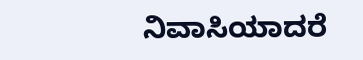ನಿವಾಸಿಯಾದರೆ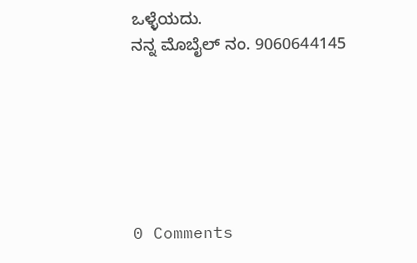ಒಳ್ಳೆಯದು.
ನನ್ನ ಮೊಬೈಲ್ ನಂ. 9060644145






0 Comments